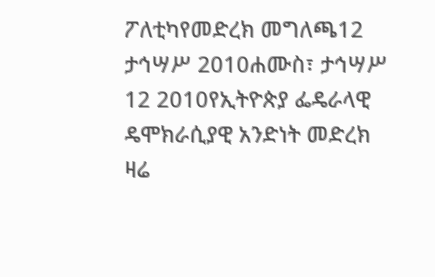ፖለቲካየመድረክ መግለጫ12 ታኅሣሥ 2010ሐሙስ፣ ታኅሣሥ 12 2010የኢትዮጵያ ፌዴራላዊ ዴሞክራሲያዊ አንድነት መድረክ ዛሬ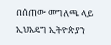በሰጠው መግለጫ ላይ ኢህአዴግ ኢትዮጵያን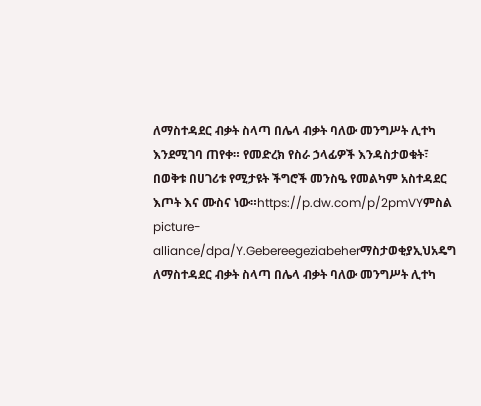ለማስተዳደር ብቃት ስላጣ በሌላ ብቃት ባለው መንግሥት ሊተካ እንደሚገባ ጠየቀ። የመድረክ የስራ ኃላፊዎች እንዳስታወቁት፣ በወቅቱ በሀገሪቱ የሚታዩት ችግሮች መንስዔ የመልካም አስተዳደር እጦት እና ሙስና ነው።https://p.dw.com/p/2pmVYምስል picture-alliance/dpa/Y.Gebereegeziabeherማስታወቂያኢህአዴግ ለማስተዳደር ብቃት ስላጣ በሌላ ብቃት ባለው መንግሥት ሊተካ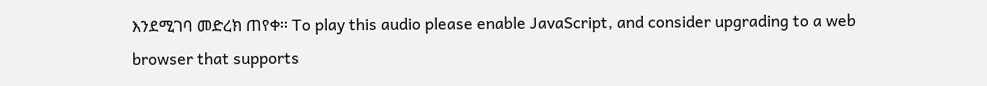እንደሚገባ መድረክ ጠየቀ። To play this audio please enable JavaScript, and consider upgrading to a web browser that supports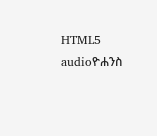HTML5 audioዮሐንስ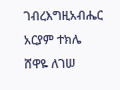ገብረእግዚአብሔር አርያም ተክሌ ሸዋዬ ለገሠ